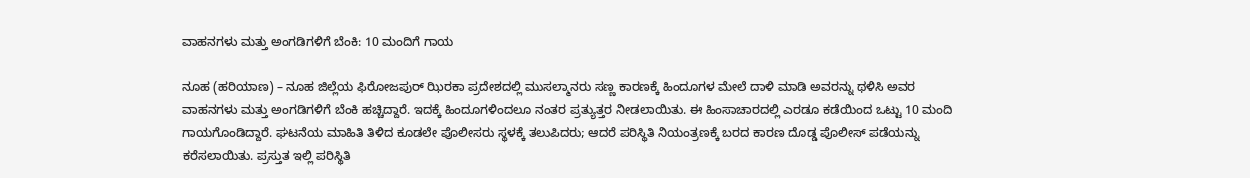ವಾಹನಗಳು ಮತ್ತು ಅಂಗಡಿಗಳಿಗೆ ಬೆಂಕಿ: 10 ಮಂದಿಗೆ ಗಾಯ

ನೂಹ (ಹರಿಯಾಣ) – ನೂಹ ಜಿಲ್ಲೆಯ ಫಿರೋಜಪುರ್ ಝಿರಕಾ ಪ್ರದೇಶದಲ್ಲಿ ಮುಸಲ್ಮಾನರು ಸಣ್ಣ ಕಾರಣಕ್ಕೆ ಹಿಂದೂಗಳ ಮೇಲೆ ದಾಳಿ ಮಾಡಿ ಅವರನ್ನು ಥಳಿಸಿ ಅವರ ವಾಹನಗಳು ಮತ್ತು ಅಂಗಡಿಗಳಿಗೆ ಬೆಂಕಿ ಹಚ್ಚಿದ್ದಾರೆ. ಇದಕ್ಕೆ ಹಿಂದೂಗಳಿಂದಲೂ ನಂತರ ಪ್ರತ್ಯುತ್ತರ ನೀಡಲಾಯಿತು. ಈ ಹಿಂಸಾಚಾರದಲ್ಲಿ ಎರಡೂ ಕಡೆಯಿಂದ ಒಟ್ಟು 10 ಮಂದಿ ಗಾಯಗೊಂಡಿದ್ದಾರೆ. ಘಟನೆಯ ಮಾಹಿತಿ ತಿಳಿದ ಕೂಡಲೇ ಪೊಲೀಸರು ಸ್ಥಳಕ್ಕೆ ತಲುಪಿದರು; ಆದರೆ ಪರಿಸ್ಥಿತಿ ನಿಯಂತ್ರಣಕ್ಕೆ ಬರದ ಕಾರಣ ದೊಡ್ಡ ಪೊಲೀಸ್ ಪಡೆಯನ್ನು ಕರೆಸಲಾಯಿತು. ಪ್ರಸ್ತುತ ಇಲ್ಲಿ ಪರಿಸ್ಥಿತಿ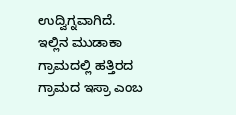ಉದ್ವಿಗ್ನವಾಗಿದೆ.
ಇಲ್ಲಿನ ಮುಡಾಕಾ ಗ್ರಾಮದಲ್ಲಿ ಹತ್ತಿರದ ಗ್ರಾಮದ ಇಸ್ರಾ ಎಂಬ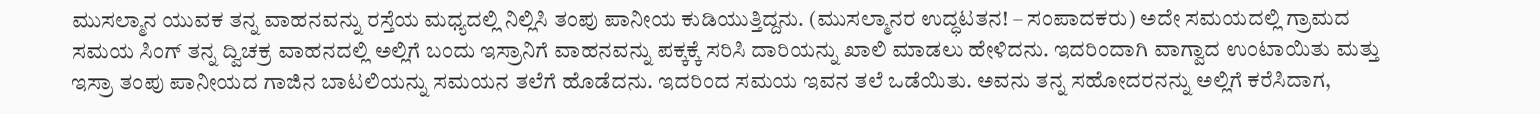ಮುಸಲ್ಮಾನ ಯುವಕ ತನ್ನ ವಾಹನವನ್ನು ರಸ್ತೆಯ ಮಧ್ಯದಲ್ಲಿ ನಿಲ್ಲಿಸಿ ತಂಪು ಪಾನೀಯ ಕುಡಿಯುತ್ತಿದ್ದನು. (ಮುಸಲ್ಮಾನರ ಉದ್ಧಟತನ! – ಸಂಪಾದಕರು) ಅದೇ ಸಮಯದಲ್ಲಿ ಗ್ರಾಮದ ಸಮಯ ಸಿಂಗ್ ತನ್ನ ದ್ವಿಚಕ್ರ ವಾಹನದಲ್ಲಿ ಅಲ್ಲಿಗೆ ಬಂದು ಇಸ್ರಾನಿಗೆ ವಾಹನವನ್ನು ಪಕ್ಕಕ್ಕೆ ಸರಿಸಿ ದಾರಿಯನ್ನು ಖಾಲಿ ಮಾಡಲು ಹೇಳಿದನು. ಇದರಿಂದಾಗಿ ವಾಗ್ವಾದ ಉಂಟಾಯಿತು ಮತ್ತು ಇಸ್ರಾ ತಂಪು ಪಾನೀಯದ ಗಾಜಿನ ಬಾಟಲಿಯನ್ನು ಸಮಯನ ತಲೆಗೆ ಹೊಡೆದನು. ಇದರಿಂದ ಸಮಯ ಇವನ ತಲೆ ಒಡೆಯಿತು. ಅವನು ತನ್ನ ಸಹೋದರನನ್ನು ಅಲ್ಲಿಗೆ ಕರೆಸಿದಾಗ,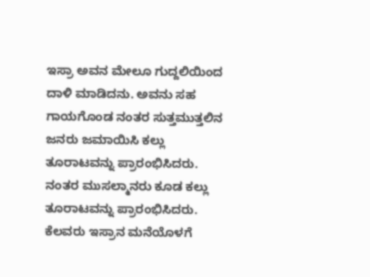ಇಸ್ರಾ ಅವನ ಮೇಲೂ ಗುದ್ದಲಿಯಿಂದ ದಾಳಿ ಮಾಡಿದನು. ಅವನು ಸಹ ಗಾಯಗೊಂಡ ನಂತರ ಸುತ್ತಮುತ್ತಲಿನ ಜನರು ಜಮಾಯಿಸಿ ಕಲ್ಲು ತೂರಾಟವನ್ನು ಪ್ರಾರಂಭಿಸಿದರು. ನಂತರ ಮುಸಲ್ಮಾನರು ಕೂಡ ಕಲ್ಲು ತೂರಾಟವನ್ನು ಪ್ರಾರಂಭಿಸಿದರು. ಕೆಲವರು ಇಸ್ರಾನ ಮನೆಯೊಳಗೆ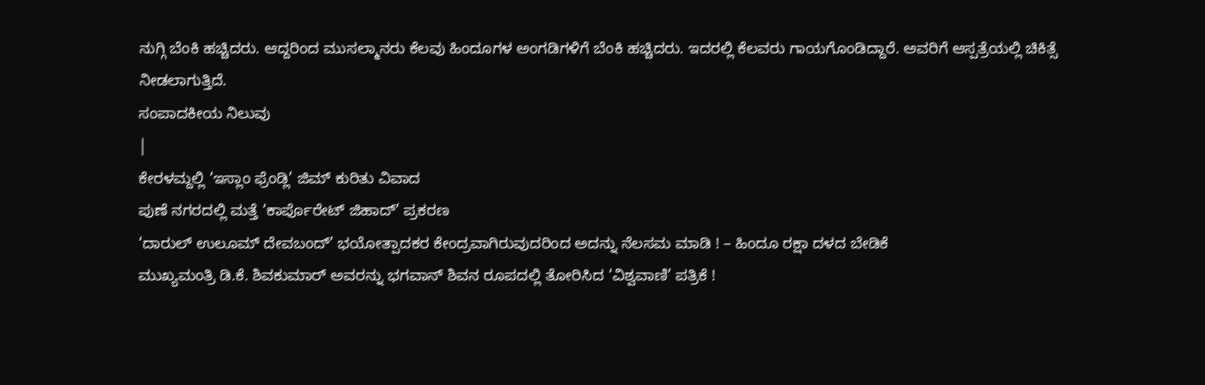ನುಗ್ಗಿ ಬೆಂಕಿ ಹಚ್ಚಿದರು. ಆದ್ದರಿಂದ ಮುಸಲ್ಮಾನರು ಕೆಲವು ಹಿಂದೂಗಳ ಅಂಗಡಿಗಳಿಗೆ ಬೆಂಕಿ ಹಚ್ಚಿದರು. ಇದರಲ್ಲಿ ಕೆಲವರು ಗಾಯಗೊಂಡಿದ್ದಾರೆ. ಅವರಿಗೆ ಆಸ್ಪತ್ರೆಯಲ್ಲಿ ಚಿಕಿತ್ಸೆ ನೀಡಲಾಗುತ್ತಿದೆ.
ಸಂಪಾದಕೀಯ ನಿಲುವು
|
ಕೇರಳಮ್ದಲ್ಲಿ ‘ಇಸ್ಲಾಂ ಫ್ರೆಂಡ್ಲಿ’ ಜಿಮ್ ಕುರಿತು ವಿವಾದ
ಪುಣೆ ನಗರದಲ್ಲಿ ಮತ್ತೆ ‘ಕಾರ್ಪೊರೇಟ್ ಜಿಹಾದ್’ ಪ್ರಕರಣ
‘ದಾರುಲ್ ಉಲೂಮ್ ದೇವಬಂದ್’ ಭಯೋತ್ಪಾದಕರ ಕೇಂದ್ರವಾಗಿರುವುದರಿಂದ ಅದನ್ನು ನೆಲಸಮ ಮಾಡಿ ! – ಹಿಂದೂ ರಕ್ಷಾ ದಳದ ಬೇಡಿಕೆ
ಮುಖ್ಯಮಂತ್ರಿ ಡಿ.ಕೆ. ಶಿವಕುಮಾರ್ ಅವರನ್ನು ಭಗವಾನ್ ಶಿವನ ರೂಪದಲ್ಲಿ ತೋರಿಸಿದ ‘ವಿಶ್ವವಾಣಿ’ ಪತ್ರಿಕೆ !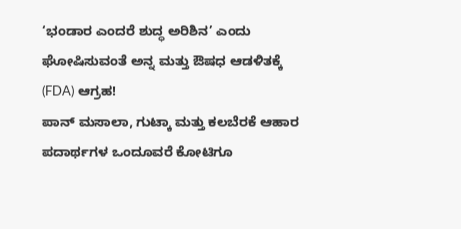‘ಭಂಡಾರ ಎಂದರೆ ಶುದ್ಧ ಅರಿಶಿನ’ ಎಂದು ಘೋಷಿಸುವಂತೆ ಅನ್ನ ಮತ್ತು ಔಷಧ ಆಡಳಿತಕ್ಕೆ (FDA) ಆಗ್ರಹ!
ಪಾನ್ ಮಸಾಲಾ, ಗುಟ್ಕಾ ಮತ್ತು ಕಲಬೆರಕೆ ಆಹಾರ ಪದಾರ್ಥಗಳ ಒಂದೂವರೆ ಕೋಟಿಗೂ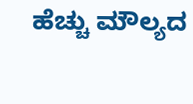ಹೆಚ್ಚು ಮೌಲ್ಯದ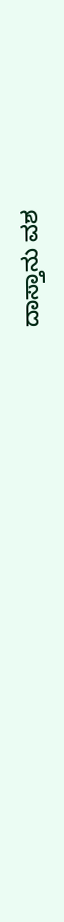ದಾಸ್ತಾನು ವಶ